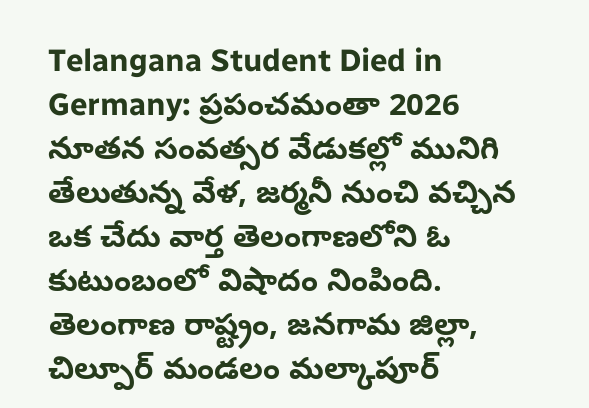Telangana Student Died in Germany: ప్రపంచమంతా 2026 నూతన సంవత్సర వేడుకల్లో మునిగి తేలుతున్న వేళ, జర్మనీ నుంచి వచ్చిన ఒక చేదు వార్త తెలంగాణలోని ఓ కుటుంబంలో విషాదం నింపింది. తెలంగాణ రాష్ట్రం, జనగామ జిల్లా, చిల్పూర్‌ మండలం మల్కాపూర్‌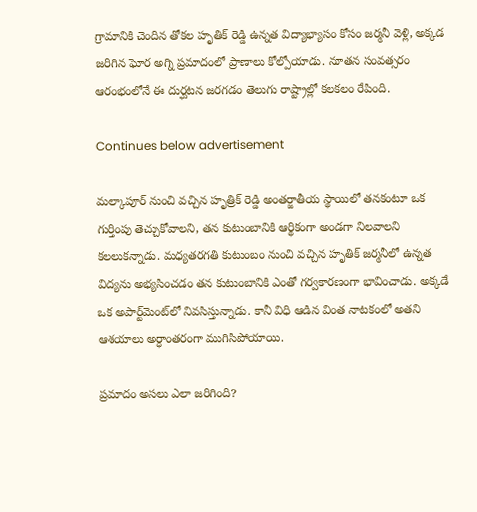గ్రామానికి చెందిన తోకల హృతిక్ రెడ్డి ఉన్నత విద్యాభ్యాసం కోసం జర్మనీ వెళ్లి, అక్కడ జరిగిన ఘోర అగ్ని ప్రమాదంలో ప్రాణాలు కోల్పోయాడు. నూతన సంవత్సరం ఆరంభంలోనే ఈ దుర్ఘటన జరగడం తెలుగు రాష్ట్రాల్లో కలకలం రేపింది.

Continues below advertisement

మల్కాపూర్ నుంచి వచ్చిన హృత్రిక్ రెడ్డి అంతర్జాతీయ స్థాయిలో తనకంటూ ఒక గుర్తింపు తెచ్చుకోవాలని, తన కుటుంబానికి ఆర్థికంగా అండగా నిలవాలని కలలుకన్నాడు. మధ్యతరగతి కుటుంబం నుంచి వచ్చిన హృతిక్ జర్మనీలో ఉన్నత విద్యను అభ్యసించడం తన కుటుంబానికి ఎంతో గర్వకారణంగా భావించాడు. అక్కడే ఒక అపార్ట్‌మెంట్‌లో నివసిస్తున్నాడు. కానీ విధి ఆడిన వింత నాటకంలో అతని ఆశయాలు అర్ధాంతరంగా ముగిసిపోయాయి.

ప్రమాదం అసలు ఎలా జరిగింది?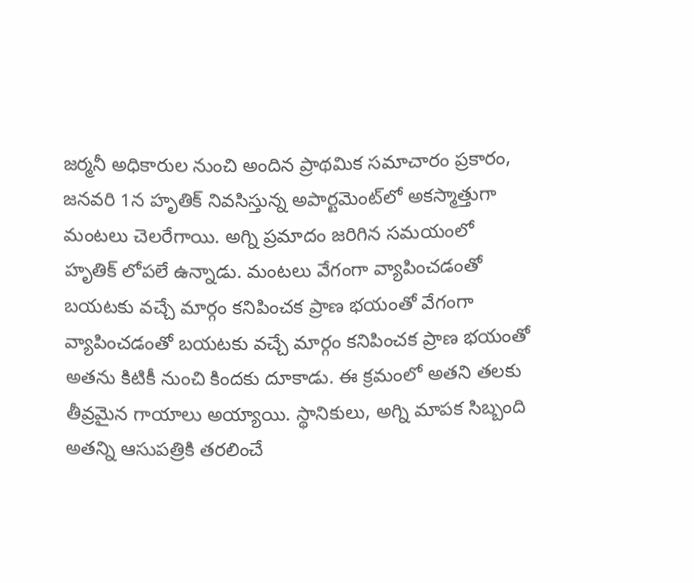జర్మనీ అధికారుల నుంచి అందిన ప్రాథమిక సమాచారం ప్రకారం, జనవరి 1న హృతిక్ నివసిస్తున్న అపార్టమెంట్‌లో అకస్మాత్తుగా మంటలు చెలరేగాయి. అగ్ని ప్రమాదం జరిగిన సమయంలో హృతిక్ లోపలే ఉన్నాడు. మంటలు వేగంగా వ్యాపించడంతో బయటకు వచ్చే మార్గం కనిపించక ప్రాణ భయంతో వేగంగా వ్యాపించడంతో బయటకు వచ్చే మార్గం కనిపించక ప్రాణ భయంతో అతను కిటికీ నుంచి కిందకు దూకాడు. ఈ క్రమంలో అతని తలకు తీవ్రమైన గాయాలు అయ్యాయి. స్థానికులు, అగ్ని మాపక సిబ్బంది అతన్ని ఆసుపత్రికి తరలించే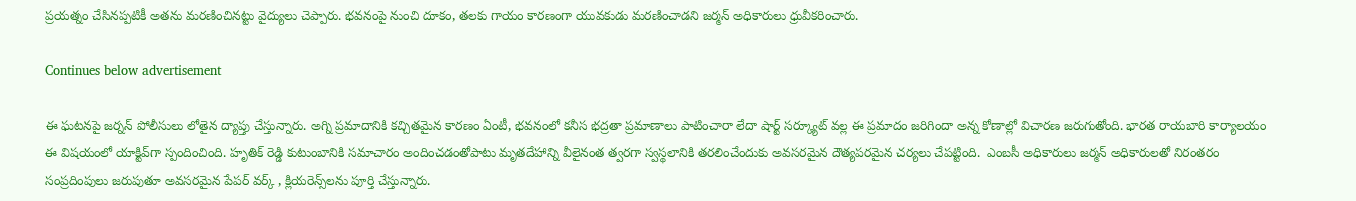ప్రయత్నం చేసినప్పటికీ అతను మరణించినట్టు వైద్యులు చెప్పారు. భవనంపై నుంచి దూకం, తలకు గాయం కారణంగా యువకుడు మరణించాడని జర్మన్‌ అధికారులు ధ్రువీకరించారు.

Continues below advertisement

ఈ ఘటనపై జర్నన్ పోలీసులు లోతైన ద్యాప్తు చేస్తున్నారు. అగ్ని ప్రమాదానికి కచ్చితమైన కారణం ఏంటీ, భవనంలో కనీస భద్రతా ప్రమాణాలు పాటించారా లేదా షార్ట్ సర్క్యూట్ వల్ల ఈ ప్రమాదం జరిగిందా అన్న కోణాల్లో విచారణ జరుగుతోంది. భారత రాయబారి కార్యాలయం ఈ విషయంలో యాక్టివ్‌గా స్పందించింది. హృతిక్ రెడ్డి కుటుంబానికి సమాచారం అందించడంతోపాటు మృతదేహాన్ని వీలైనంత త్వరగా స్వస్థలానికి తరలించేందుకు అవసరమైన దౌత్యపరమైన చర్యలు చేపట్టింది.  ఎంబసీ అధికారులు జర్మన్‌ అధికారులతో నిరంతరం సంప్రదింపులు జరుపుతూ అవసరమైన పేపర్ వర్క్ , క్లియరెన్స్‌లను పూర్తి చేస్తున్నారు.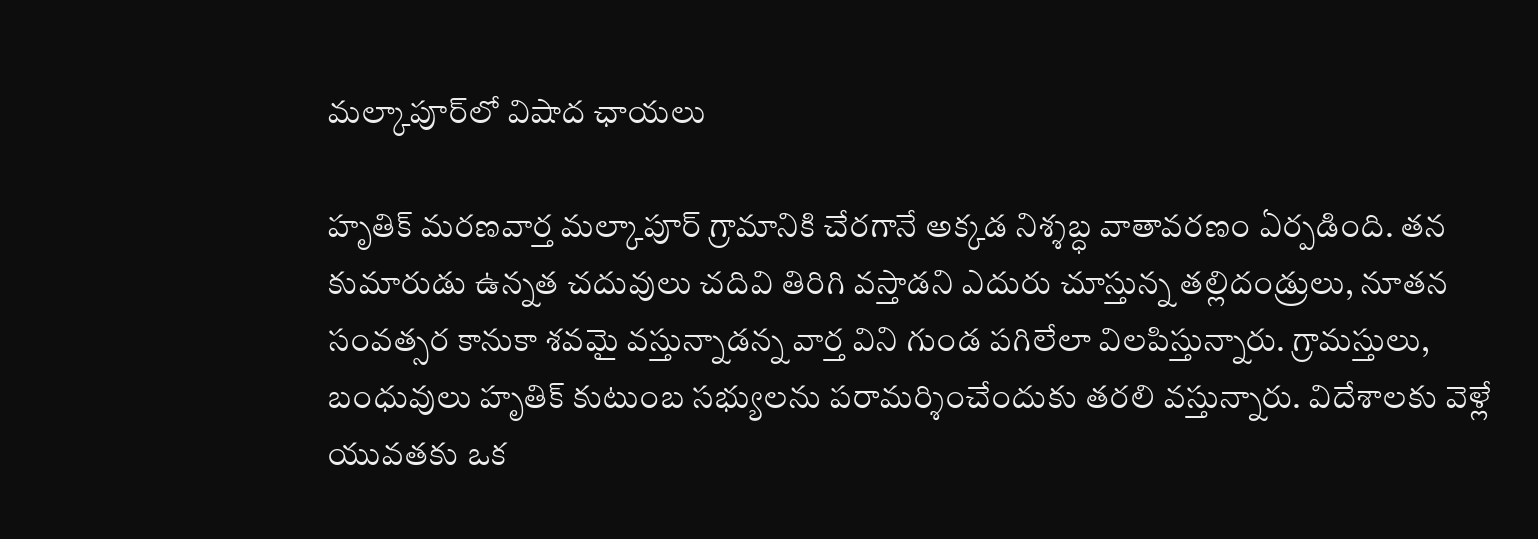మల్కాపూర్‌లో విషాద ఛాయలు

హృతిక్ మరణవార్త మల్కాపూర్‌ గ్రామానికి చేరగానే అక్కడ నిశ్శబ్ధ వాతావరణం ఏర్పడింది. తన కుమారుడు ఉన్నత చదువులు చదివి తిరిగి వస్తాడని ఎదురు చూస్తున్న తల్లిదండ్రులు, నూతన సంవత్సర కానుకా శవమై వస్తున్నాడన్న వార్త విని గుండ పగిలేలా విలపిస్తున్నారు. గ్రామస్తులు, బంధువులు హృతిక్ కుటుంబ సభ్యులను పరామర్శించేందుకు తరలి వస్తున్నారు. విదేశాలకు వెళ్లే యువతకు ఒక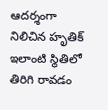ఆదర్శంగా నిలిచిన హృతిక్ ఇలాంటి స్థితిలో తిరిగి రావడం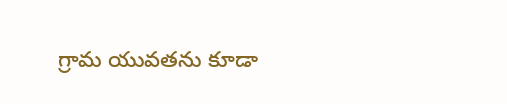గ్రామ యువతను కూడా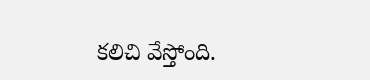కలిచి వేస్తోంది.